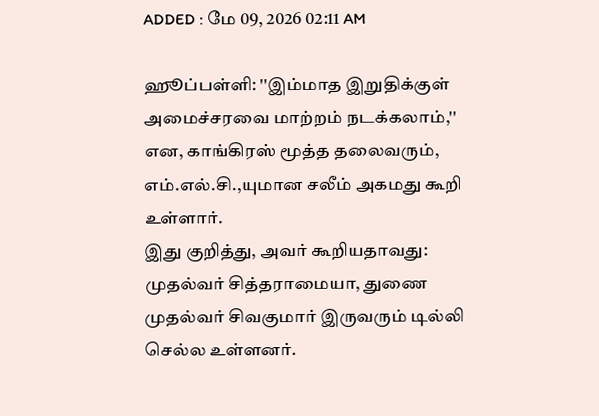ADDED : மே 09, 2026 02:11 AM

ஹூப்பள்ளி: ''இம்மாத இறுதிக்குள் அமைச்சரவை மாற்றம் நடக்கலாம்,'' என, காங்கிரஸ் மூத்த தலைவரும், எம்.எல்.சி.,யுமான சலீம் அகமது கூறி உள்ளார்.
இது குறித்து, அவர் கூறியதாவது:
முதல்வர் சித்தராமையா, துணை முதல்வர் சிவகுமார் இருவரும் டில்லி செல்ல உள்ளனர்.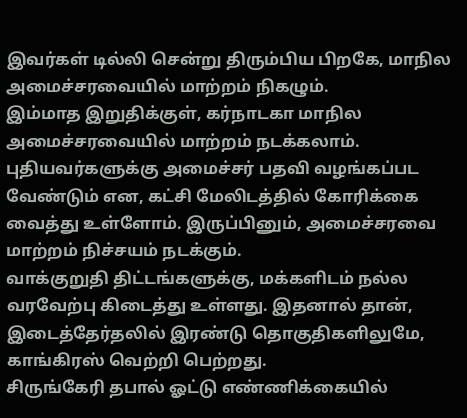இவர்கள் டில்லி சென்று திரும்பிய பிறகே, மாநில அமைச்சரவையில் மாற்றம் நிகழும்.
இம்மாத இறுதிக்குள், கர்நாடகா மாநில அமைச்சரவையில் மாற்றம் நடக்கலாம். புதியவர்களுக்கு அமைச்சர் பதவி வழங்கப்பட வேண்டும் என, கட்சி மேலிடத்தில் கோரிக்கை வைத்து உள்ளோம். இருப்பினும், அமைச்சரவை மாற்றம் நிச்சயம் நடக்கும்.
வாக்குறுதி திட்டங்களுக்கு, மக்களிடம் நல்ல வரவேற்பு கிடைத்து உள்ளது. இதனால் தான், இடைத்தேர்தலில் இரண்டு தொகுதிகளிலுமே, காங்கிரஸ் வெற்றி பெற்றது.
சிருங்கேரி தபால் ஓட்டு எண்ணிக்கையில்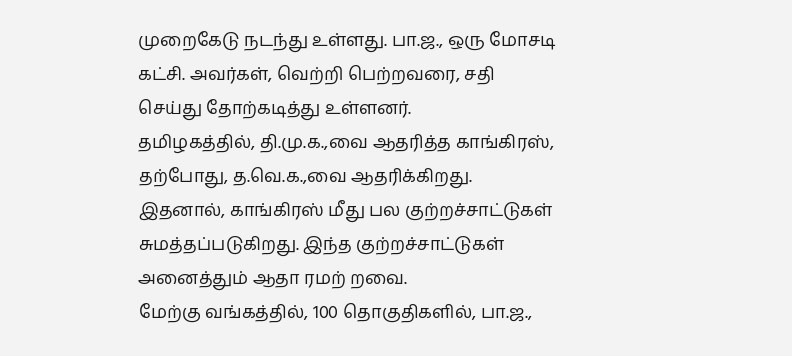முறைகேடு நடந்து உள்ளது. பா.ஜ., ஒரு மோசடி கட்சி. அவர்கள், வெற்றி பெற்றவரை, சதி செய்து தோற்கடித்து உள்ளனர்.
தமிழகத்தில், தி.மு.க.,வை ஆதரித்த காங்கிரஸ், தற்போது, த.வெ.க.,வை ஆதரிக்கிறது. இதனால், காங்கிரஸ் மீது பல குற்றச்சாட்டுகள் சுமத்தப்படுகிறது. இந்த குற்றச்சாட்டுகள் அனைத்தும் ஆதா ரமற் றவை.
மேற்கு வங்கத்தில், 100 தொகுதிகளில், பா.ஜ.,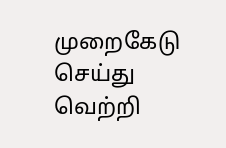முறைகேடு செய்து வெற்றி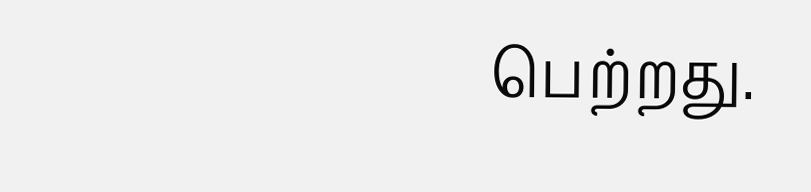பெற்றது.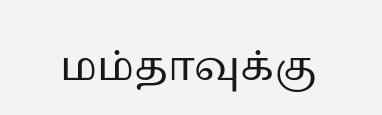மம்தாவுக்கு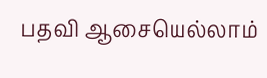பதவி ஆசையெல்லாம்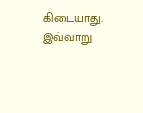கிடையாது.
இவ்வாறு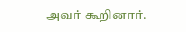அவர் கூறினார்.